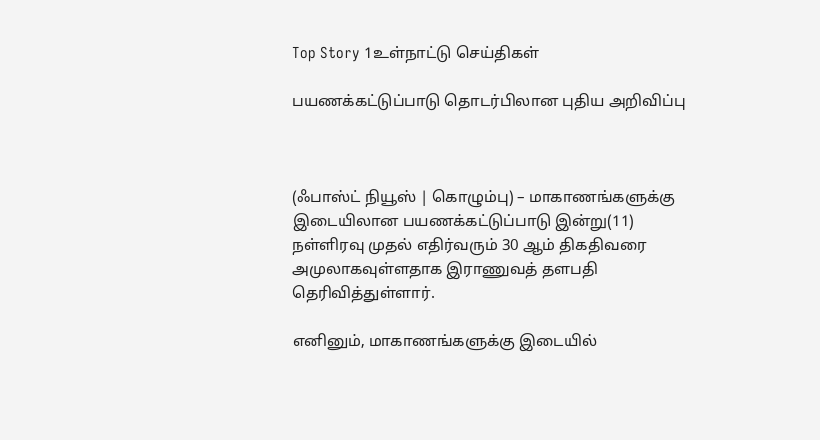Top Story 1உள்நாட்டு செய்திகள்

பயணக்கட்டுப்பாடு தொடர்பிலான புதிய அறிவிப்பு



(ஃபாஸ்ட் நியூஸ் | கொழும்பு) – மாகாணங்களுக்கு இடையிலான பயணக்கட்டுப்பாடு இன்று(11) நள்ளிரவு முதல் எதிர்வரும் 30 ஆம் திகதிவரை அமுலாகவுள்ளதாக இராணுவத் தளபதி தெரிவித்துள்ளார்.

எனினும், மாகாணங்களுக்கு இடையில்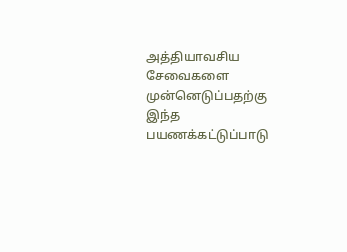அத்தியாவசிய சேவைகளை முன்னெடுப்பதற்கு இந்த பயணக்கட்டுப்பாடு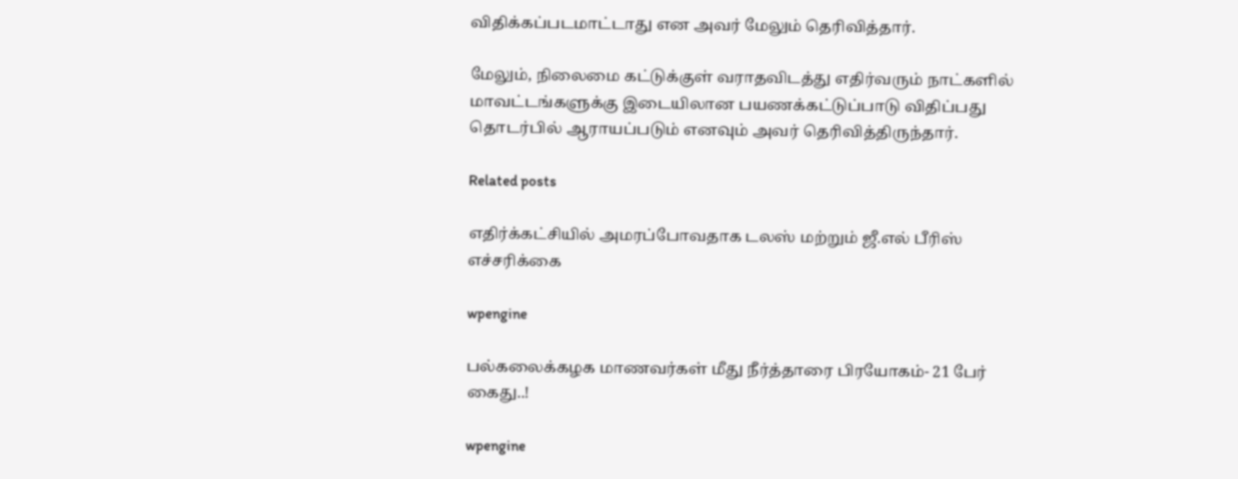விதிக்கப்படமாட்டாது என அவர் மேலும் தெரிவித்தார்.

மேலும், நிலைமை கட்டுக்குள் வராதவிடத்து எதிர்வரும் நாட்களில் மாவட்டங்களுக்கு இடையிலான பயணக்கட்டுப்பாடு விதிப்பது தொடர்பில் ஆராயப்படும் எனவும் அவர் தெரிவித்திருந்தார்.

Related posts

எதிர்க்கட்சியில் அமரப்போவதாக டலஸ் மற்றும் ஜீ.எல் பீரிஸ் எச்சரிக்கை

wpengine

பல்கலைக்கழக மாணவர்கள் மீது நீர்த்தாரை பிரயோகம்- 21 பேர் கைது..!

wpengine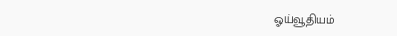ஓய்வூதியம்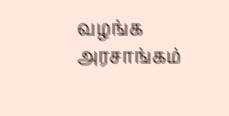வழங்க அரசாங்கம்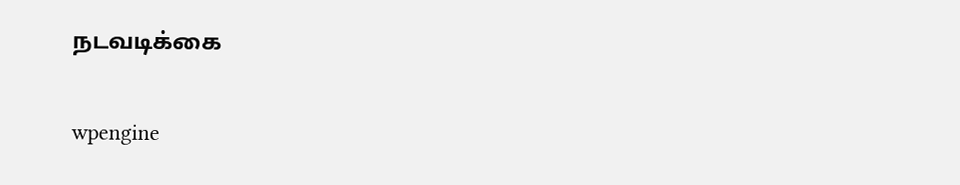நடவடிக்கை

wpengine